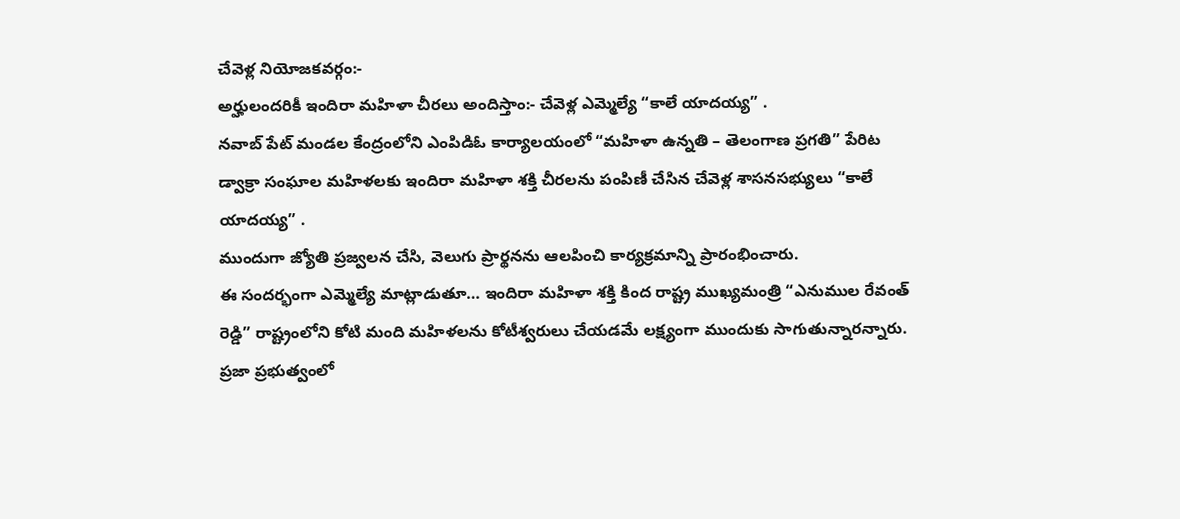చేవెళ్ల నియోజకవర్గం:-
అర్హులందరికీ ఇందిరా మహిళా చీరలు అందిస్తాం:- చేవెళ్ల ఎమ్మెల్యే “కాలే యాదయ్య” .
నవాబ్ పేట్ మండల కేంద్రంలోని ఎంపిడిఓ కార్యాలయంలో “మహిళా ఉన్నతి – తెలంగాణ ప్రగతి” పేరిట డ్వాక్రా సంఘాల మహిళలకు ఇందిరా మహిళా శక్తి చీరలను పంపిణీ చేసిన చేవెళ్ల శాసనసభ్యులు “కాలే యాదయ్య” .
ముందుగా జ్యోతి ప్రజ్వలన చేసి, వెలుగు ప్రార్థనను ఆలపించి కార్యక్రమాన్ని ప్రారంభించారు.
ఈ సందర్భంగా ఎమ్మెల్యే మాట్లాడుతూ… ఇందిరా మహిళా శక్తి కింద రాష్ట్ర ముఖ్యమంత్రి “ఎనుముల రేవంత్ రెడ్డి” రాష్ట్రంలోని కోటి మంది మహిళలను కోటీశ్వరులు చేయడమే లక్ష్యంగా ముందుకు సాగుతున్నారన్నారు. ప్రజా ప్రభుత్వంలో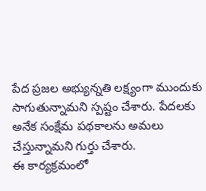పేద ప్రజల అభ్యున్నతి లక్ష్యంగా ముందుకు సాగుతున్నామని స్పష్టం చేశారు. పేదలకు అనేక సంక్షేమ పథకాలను అమలు చేస్తున్నామని గుర్తు చేశారు.
ఈ కార్యక్రమంలో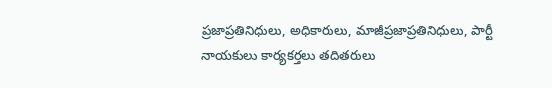ప్రజాప్రతినిధులు, అధికారులు, మాజీప్రజాప్రతినిధులు, పార్టీ నాయకులు కార్యకర్తలు తదితరులు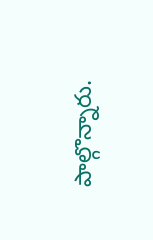పాల్గొన్నారు.